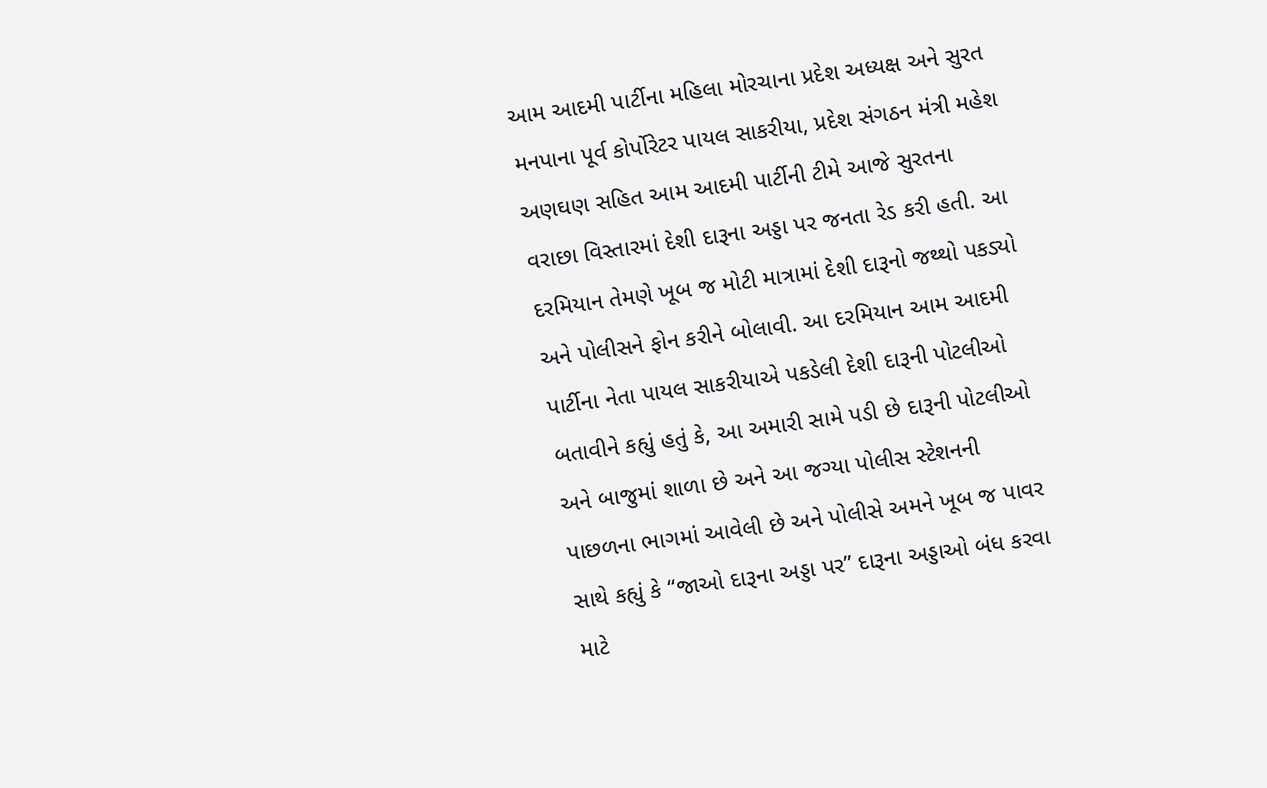આમ આદમી પાર્ટીના મહિલા મોરચાના પ્રદેશ અધ્યક્ષ અને સુરત મનપાના પૂર્વ કોર્પોરેટર પાયલ સાકરીયા, પ્રદેશ સંગઠન મંત્રી મહેશ અણઘણ સહિત આમ આદમી પાર્ટીની ટીમે આજે સુરતના વરાછા વિસ્તારમાં દેશી દારૂના અડ્ડા પર જનતા રેડ કરી હતી. આ દરમિયાન તેમણે ખૂબ જ મોટી માત્રામાં દેશી દારૂનો જથ્થો પકડ્યો અને પોલીસને ફોન કરીને બોલાવી. આ દરમિયાન આમ આદમી પાર્ટીના નેતા પાયલ સાકરીયાએ પકડેલી દેશી દારૂની પોટલીઓ બતાવીને કહ્યું હતું કે, આ અમારી સામે પડી છે દારૂની પોટલીઓ અને બાજુમાં શાળા છે અને આ જગ્યા પોલીસ સ્ટેશનની પાછળના ભાગમાં આવેલી છે અને પોલીસે અમને ખૂબ જ પાવર સાથે કહ્યું કે “જાઓ દારૂના અડ્ડા પર” દારૂના અડ્ડાઓ બંધ કરવા માટે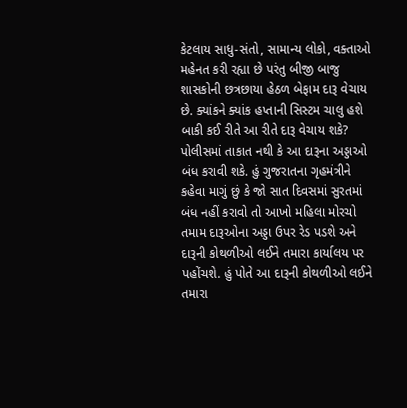કેટલાય સાધુ-સંતો, સામાન્ય લોકો, વક્તાઓ મહેનત કરી રહ્યા છે પરંતુ બીજી બાજુ શાસકોની છત્રછાયા હેઠળ બેફામ દારૂ વેચાય છે. ક્યાંકને ક્યાંક હપ્તાની સિસ્ટમ ચાલુ હશે બાકી કઈ રીતે આ રીતે દારૂ વેચાય શકે? પોલીસમાં તાકાત નથી કે આ દારૂના અડ્ડાઓ બંધ કરાવી શકે. હું ગુજરાતના ગૃહમંત્રીને કહેવા માગું છું કે જો સાત દિવસમાં સુરતમાં બંધ નહીં કરાવો તો આખો મહિલા મોરચો તમામ દારૂઓના અડ્ડા ઉપર રેડ પડશે અને દારૂની કોથળીઓ લઈને તમારા કાર્યાલય પર પહોંચશે. હું પોતે આ દારૂની કોથળીઓ લઈને તમારા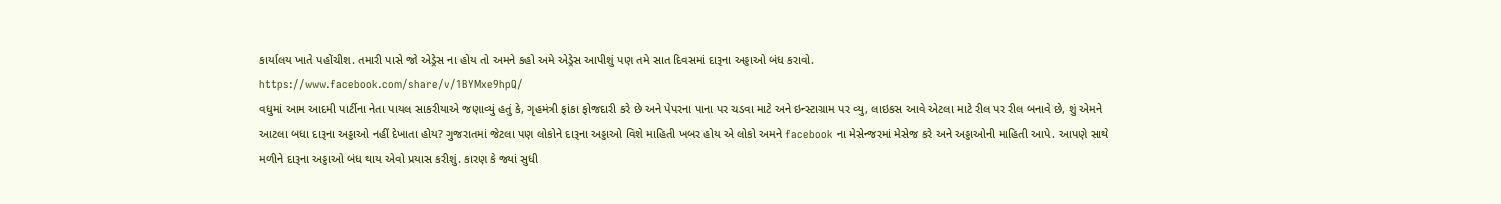કાર્યાલય ખાતે પહોંચીશ. તમારી પાસે જો એડ્રેસ ના હોય તો અમને કહો અમે એડ્રેસ આપીશું પણ તમે સાત દિવસમાં દારૂના અડ્ડાઓ બંધ કરાવો.
https://www.facebook.com/share/v/1BYMxe9hpQ/
વધુમાં આમ આદમી પાર્ટીના નેતા પાયલ સાકરીયાએ જણાવ્યું હતું કે, ગૃહમંત્રી ફાંકા ફોજદારી કરે છે અને પેપરના પાના પર ચડવા માટે અને ઇન્સ્ટાગ્રામ પર વ્યુ, લાઇકસ આવે એટલા માટે રીલ પર રીલ બનાવે છે, શું એમને આટલા બધા દારૂના અડ્ડાઓ નહીં દેખાતા હોય? ગુજરાતમાં જેટલા પણ લોકોને દારૂના અડ્ડાઓ વિશે માહિતી ખબર હોય એ લોકો અમને facebook ના મેસેન્જરમાં મેસેજ કરે અને અડ્ડાઓની માહિતી આપે. આપણે સાથે મળીને દારૂના અડ્ડાઓ બંધ થાય એવો પ્રયાસ કરીશું. કારણ કે જ્યાં સુધી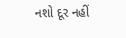નશો દૂર નહીં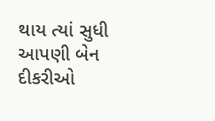થાય ત્યાં સુધી આપણી બેન દીકરીઓ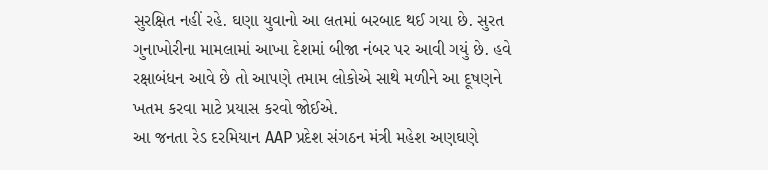સુરક્ષિત નહીં રહે. ઘણા યુવાનો આ લતમાં બરબાદ થઈ ગયા છે. સુરત ગુનાખોરીના મામલામાં આખા દેશમાં બીજા નંબર પર આવી ગયું છે. હવે રક્ષાબંધન આવે છે તો આપણે તમામ લોકોએ સાથે મળીને આ દૂષણને ખતમ કરવા માટે પ્રયાસ કરવો જોઈએ.
આ જનતા રેડ દરમિયાન AAP પ્રદેશ સંગઠન મંત્રી મહેશ અણઘણે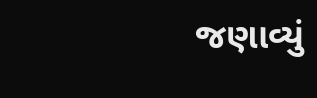જણાવ્યું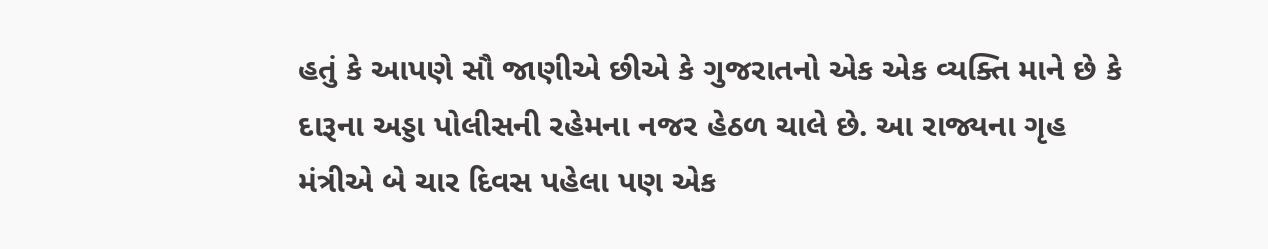હતું કે આપણે સૌ જાણીએ છીએ કે ગુજરાતનો એક એક વ્યક્તિ માને છે કે દારૂના અડ્ડા પોલીસની રહેમના નજર હેઠળ ચાલે છે. આ રાજ્યના ગૃહ મંત્રીએ બે ચાર દિવસ પહેલા પણ એક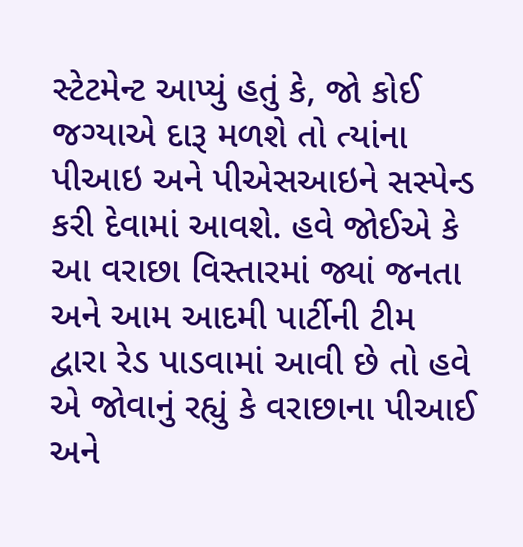સ્ટેટમેન્ટ આપ્યું હતું કે, જો કોઈ જગ્યાએ દારૂ મળશે તો ત્યાંના પીઆઇ અને પીએસઆઇને સસ્પેન્ડ કરી દેવામાં આવશે. હવે જોઈએ કે આ વરાછા વિસ્તારમાં જ્યાં જનતા અને આમ આદમી પાર્ટીની ટીમ દ્વારા રેડ પાડવામાં આવી છે તો હવે એ જોવાનું રહ્યું કે વરાછાના પીઆઈ અને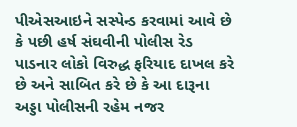પીએસઆઇને સસ્પેન્ડ કરવામાં આવે છે કે પછી હર્ષ સંઘવીની પોલીસ રેડ પાડનાર લોકો વિરુદ્ધ ફરિયાદ દાખલ કરે છે અને સાબિત કરે છે કે આ દારૂના અડ્ડા પોલીસની રહેમ નજર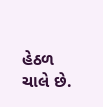હેઠળ ચાલે છે.